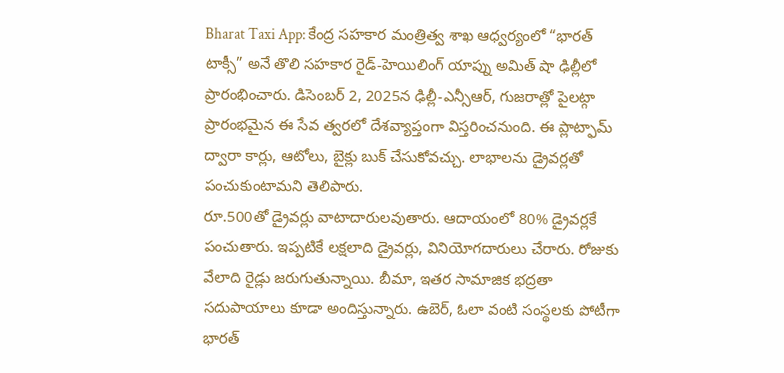Bharat Taxi App: కేంద్ర సహకార మంత్రిత్వ శాఖ ఆధ్వర్యంలో “భారత్ టాక్సీ” అనే తొలి సహకార రైడ్-హెయిలింగ్ యాప్ను అమిత్ షా ఢిల్లీలో ప్రారంభించారు. డిసెంబర్ 2, 2025న ఢిల్లీ-ఎన్సీఆర్, గుజరాత్లో పైలట్గా ప్రారంభమైన ఈ సేవ త్వరలో దేశవ్యాప్తంగా విస్తరించనుంది. ఈ ప్లాట్ఫామ్ ద్వారా కార్లు, ఆటోలు, బైక్లు బుక్ చేసుకోవచ్చు. లాభాలను డ్రైవర్లతో పంచుకుంటామని తెలిపారు.
రూ.500తో డ్రైవర్లు వాటాదారులవుతారు. ఆదాయంలో 80% డ్రైవర్లకే పంచుతారు. ఇప్పటికే లక్షలాది డ్రైవర్లు, వినియోగదారులు చేరారు. రోజుకు వేలాది రైడ్లు జరుగుతున్నాయి. బీమా, ఇతర సామాజిక భద్రతా సదుపాయాలు కూడా అందిస్తున్నారు. ఉబెర్, ఓలా వంటి సంస్థలకు పోటీగా భారత్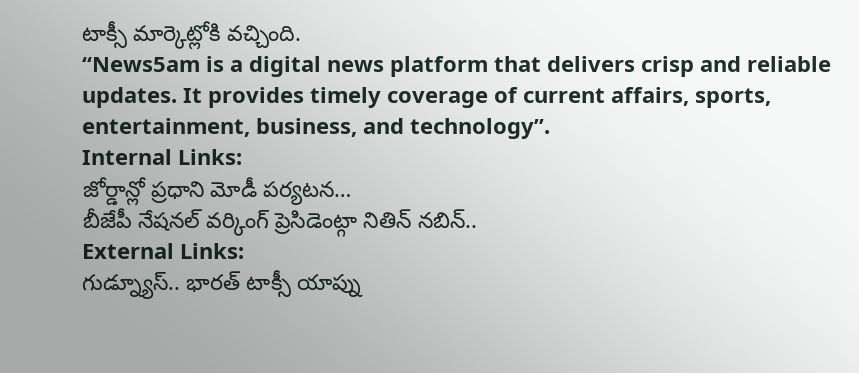టాక్సీ మార్కెట్లోకి వచ్చింది.
“News5am is a digital news platform that delivers crisp and reliable updates. It provides timely coverage of current affairs, sports, entertainment, business, and technology”.
Internal Links:
జోర్డాన్లో ప్రధాని మోడీ పర్యటన…
బీజేపీ నేషనల్ వర్కింగ్ ప్రెసిడెంట్గా నితిన్ నబిన్..
External Links:
గుడ్న్యూస్.. భారత్ టాక్సీ యాప్ను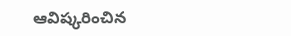ఆవిష్కరించిన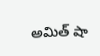అమిత్ షా